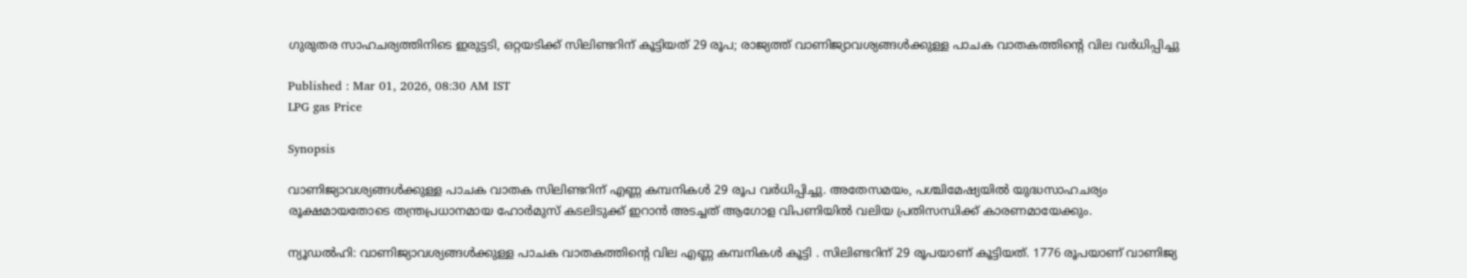ഗുരുതര സാഹചര്യത്തിനിടെ ഇരുട്ടടി, ഒറ്റയടിക്ക് സിലിണ്ടറിന് കൂട്ടിയത് 29 രൂപ; രാജ്യത്ത് വാണിജ്യാവശ്യങ്ങൾക്കുള്ള പാചക വാതകത്തിന്‍റെ വില വർധിപ്പിച്ചു

Published : Mar 01, 2026, 08:30 AM IST
LPG gas Price

Synopsis

വാണിജ്യാവശ്യങ്ങൾക്കുള്ള പാചക വാതക സിലിണ്ടറിന് എണ്ണ കമ്പനികൾ 29 രൂപ വർധിപ്പിച്ചു. അതേസമയം, പശ്ചിമേഷ്യയിൽ യുദ്ധസാഹചര്യം രൂക്ഷമായതോടെ തന്ത്രപ്രധാനമായ ഹോർമുസ് കടലിടുക്ക് ഇറാൻ അടച്ചത് ആഗോള വിപണിയിൽ വലിയ പ്രതിസന്ധിക്ക് കാരണമായേക്കും.

ന്യൂഡൽഹി: വാണിജ്യാവശ്യങ്ങൾക്കുള്ള പാചക വാതകത്തിന്‍റെ വില എണ്ണ കമ്പനികൾ കൂട്ടി . സിലിണ്ടറിന് 29 രൂപയാണ് കൂട്ടിയത്. 1776 രൂപയാണ് വാണിജ്യ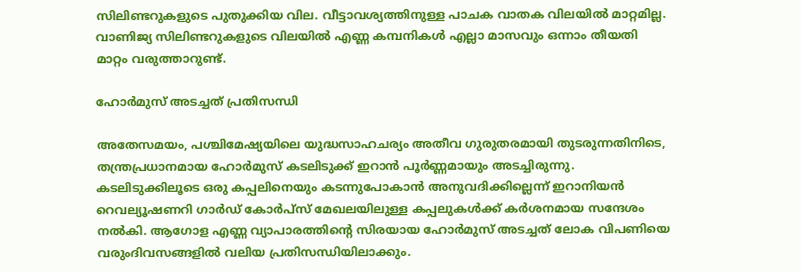സിലിണ്ടറുകളുടെ പുതുക്കിയ വില. വീട്ടാവശ്യത്തിനുള്ള പാചക വാതക വിലയിൽ മാറ്റമില്ല. വാണിജ്യ സിലിണ്ടറുകളുടെ വിലയിൽ എണ്ണ കമ്പനികൾ എല്ലാ മാസവും ഒന്നാം തീയതി മാറ്റം വരുത്താറുണ്ട്.

ഹോർമുസ് അടച്ചത് പ്രതിസന്ധി

അതേസമയം, പശ്ചിമേഷ്യയിലെ യുദ്ധസാഹചര്യം അതീവ ഗുരുതരമായി തുടരുന്നതിനിടെ, തന്ത്രപ്രധാനമായ ഹോർമുസ് കടലിടുക്ക് ഇറാൻ പൂർണ്ണമായും അടച്ചിരുന്നു. കടലിടുക്കിലൂടെ ഒരു കപ്പലിനെയും കടന്നുപോകാൻ അനുവദിക്കില്ലെന്ന് ഇറാനിയൻ റെവല്യൂഷണറി ഗാർഡ് കോർപ്സ് മേഖലയിലുള്ള കപ്പലുകൾക്ക് കർശനമായ സന്ദേശം നൽകി. ആഗോള എണ്ണ വ്യാപാരത്തിന്‍റെ സിരയായ ഹോർമുസ് അടച്ചത് ലോക വിപണിയെ വരുംദിവസങ്ങളിൽ വലിയ പ്രതിസന്ധിയിലാക്കും.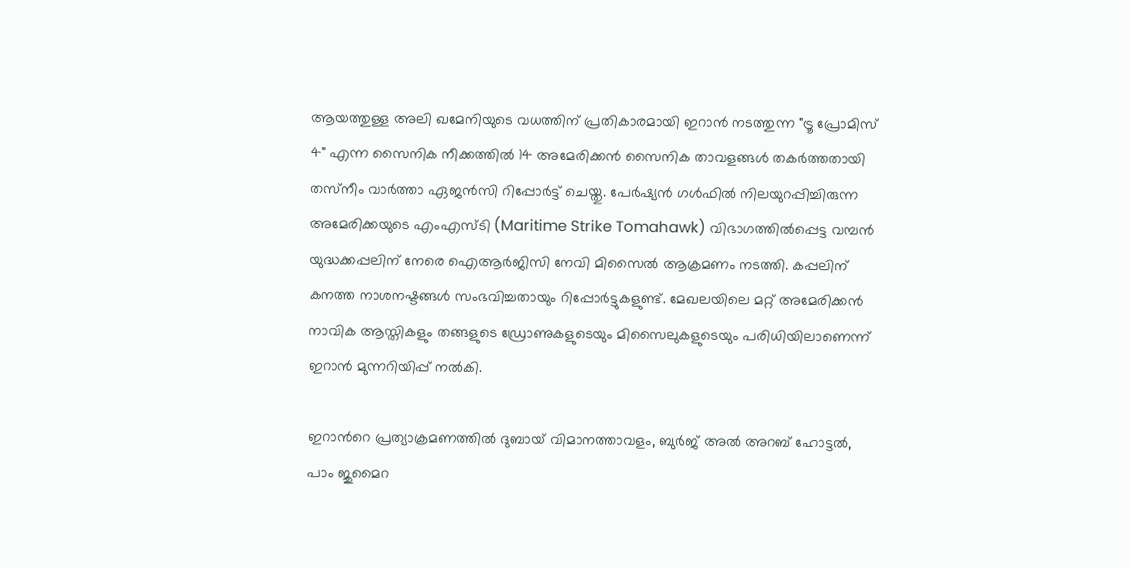ആയത്തുള്ള അലി ഖമേനിയുടെ വധത്തിന് പ്രതികാരമായി ഇറാൻ നടത്തുന്ന "ട്രൂ പ്രോമിസ് 4" എന്ന സൈനിക നീക്കത്തിൽ 14 അമേരിക്കൻ സൈനിക താവളങ്ങൾ തകർത്തതായി തസ്‌നീം വാർത്താ ഏജൻസി റിപ്പോർട്ട് ചെയ്തു. പേർഷ്യൻ ഗൾഫിൽ നിലയുറപ്പിച്ചിരുന്ന അമേരിക്കയുടെ എംഎസ്ടി (Maritime Strike Tomahawk) വിഭാഗത്തിൽപ്പെട്ട വമ്പൻ യുദ്ധക്കപ്പലിന് നേരെ ഐആർജിസി നേവി മിസൈൽ ആക്രമണം നടത്തി. കപ്പലിന് കനത്ത നാശനഷ്ടങ്ങൾ സംഭവിച്ചതായും റിപ്പോർട്ടുകളുണ്ട്. മേഖലയിലെ മറ്റ് അമേരിക്കൻ നാവിക ആസ്തികളും തങ്ങളുടെ ഡ്രോണുകളുടെയും മിസൈലുകളുടെയും പരിധിയിലാണെന്ന് ഇറാൻ മുന്നറിയിപ്പ് നൽകി.

ഇറാന്‍റെ പ്രത്യാക്രമണത്തിൽ ദുബായ് വിമാനത്താവളം, ബുർജ് അൽ അറബ് ഹോട്ടൽ, പാം ജുമൈറ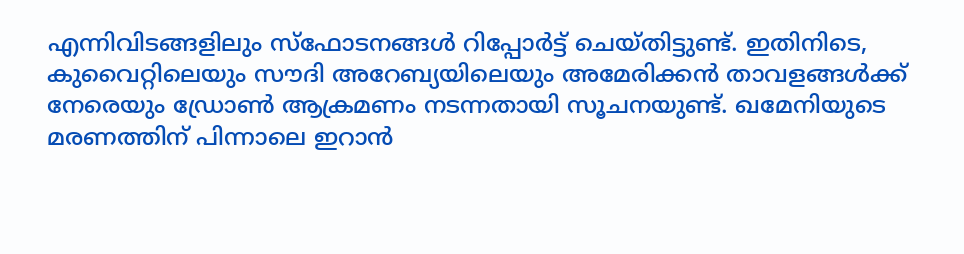എന്നിവിടങ്ങളിലും സ്ഫോടനങ്ങൾ റിപ്പോർട്ട് ചെയ്തിട്ടുണ്ട്. ഇതിനിടെ, കുവൈറ്റിലെയും സൗദി അറേബ്യയിലെയും അമേരിക്കൻ താവളങ്ങൾക്ക് നേരെയും ഡ്രോൺ ആക്രമണം നടന്നതായി സൂചനയുണ്ട്. ഖമേനിയുടെ മരണത്തിന് പിന്നാലെ ഇറാൻ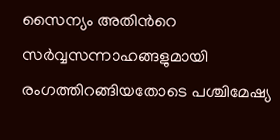സൈന്യം അതിന്‍റെ സർവ്വസന്നാഹങ്ങളുമായി രംഗത്തിറങ്ങിയതോടെ പശ്ചിമേഷ്യ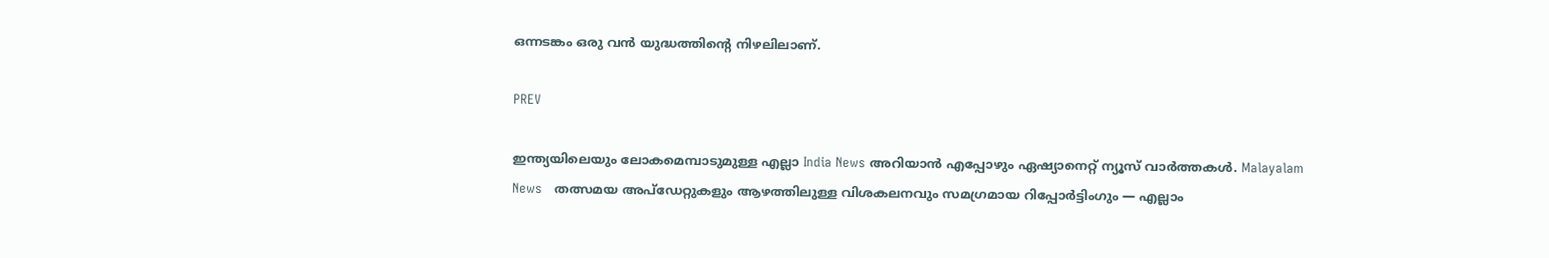ഒന്നടങ്കം ഒരു വൻ യുദ്ധത്തിന്റെ നിഴലിലാണ്.

PREV

ഇന്ത്യയിലെയും ലോകമെമ്പാടുമുള്ള എല്ലാ India News അറിയാൻ എപ്പോഴും ഏഷ്യാനെറ്റ് ന്യൂസ് വാർത്തകൾ. Malayalam News   തത്സമയ അപ്‌ഡേറ്റുകളും ആഴത്തിലുള്ള വിശകലനവും സമഗ്രമായ റിപ്പോർട്ടിംഗും — എല്ലാം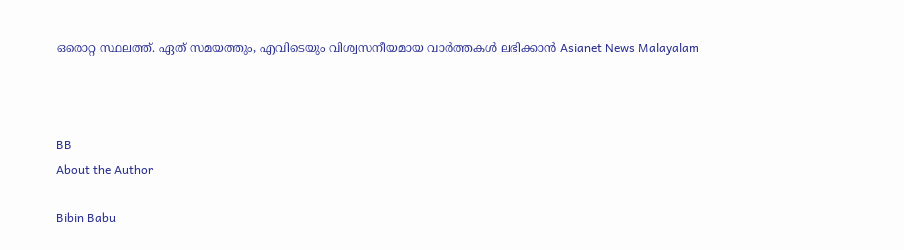ഒരൊറ്റ സ്ഥലത്ത്. ഏത് സമയത്തും, എവിടെയും വിശ്വസനീയമായ വാർത്തകൾ ലഭിക്കാൻ Asianet News Malayalam



BB
About the Author

Bibin Babu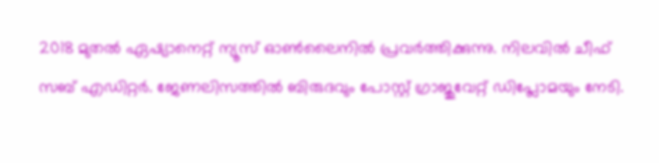2018 മുതല്‍ ഏഷ്യാനെറ്റ് ന്യൂസ് ഓണ്‍ലൈനില്‍ പ്രവര്‍ത്തിക്കുന്നു. നിലവില്‍ ചീഫ് സബ് എഡിറ്റർ. ജേണലിസത്തില്‍ ബിരുദവും പോസ്റ്റ് ഗ്രാജുവേറ്റ് ഡിപ്ലോമയും നേടി.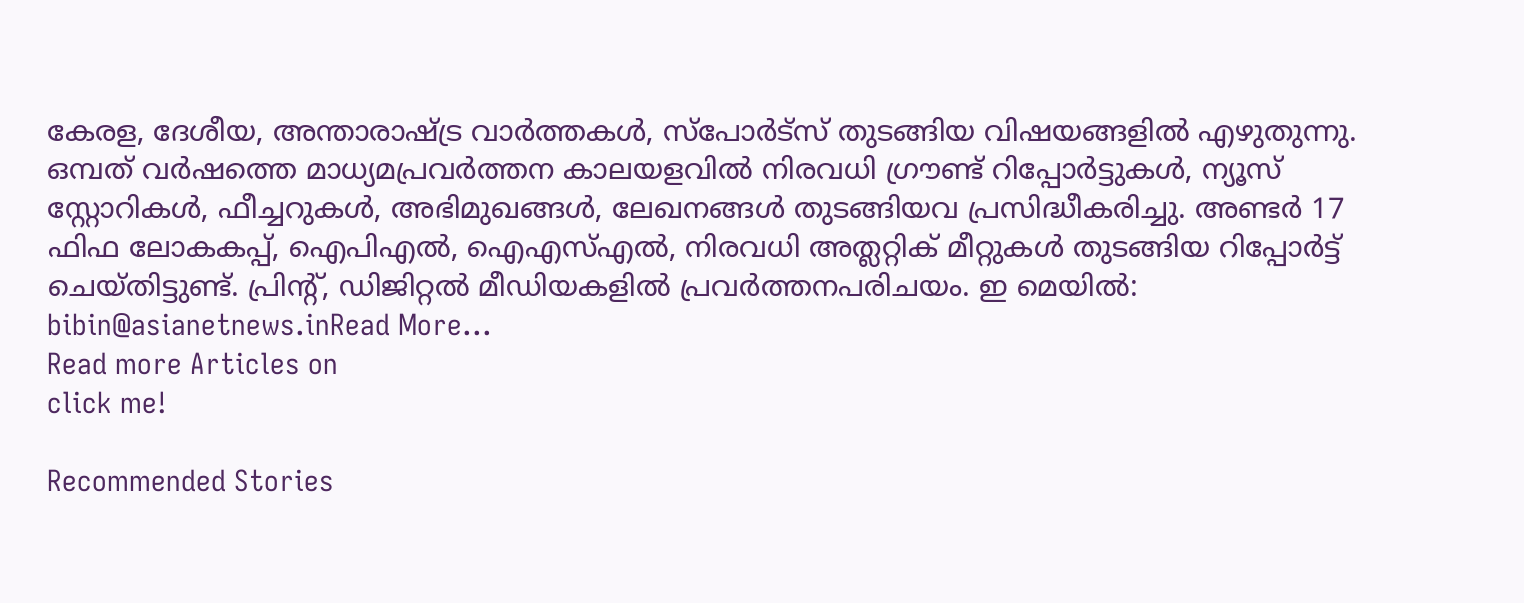കേരള, ദേശീയ, അന്താരാഷ്ട്ര വാര്‍ത്തകള്‍, സ്പോര്‍ട്സ് തുടങ്ങിയ വിഷയങ്ങളില്‍ എഴുതുന്നു. ഒമ്പത് വര്‍ഷത്തെ മാധ്യമപ്രവര്‍ത്തന കാലയളവില്‍ നിരവധി ഗ്രൗണ്ട് റിപ്പോര്‍ട്ടുകള്‍, ന്യൂസ് സ്റ്റോറികള്‍, ഫീച്ചറുകള്‍, അഭിമുഖങ്ങള്‍, ലേഖനങ്ങള്‍ തുടങ്ങിയവ പ്രസിദ്ധീകരിച്ചു. അണ്ടര്‍ 17 ഫിഫ ലോകകപ്പ്, ഐപിഎൽ, ഐഎസ്എൽ, നിരവധി അത്ലറ്റിക് മീറ്റുകൾ തുടങ്ങിയ റിപ്പോര്‍ട്ട് ചെയ്തിട്ടുണ്ട്. പ്രിന്‍റ്, ഡിജിറ്റല്‍ മീഡിയകളില്‍ പ്രവര്‍ത്തനപരിചയം. ഇ മെയില്‍: bibin@asianetnews.inRead More...
Read more Articles on
click me!

Recommended Stories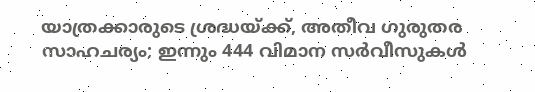യാത്രക്കാരുടെ ശ്രദ്ധയ്ക്ക്, അതീവ ഗുരുതര സാഹചര്യം; ഇന്നും 444 വിമാന സർവീസുകൾ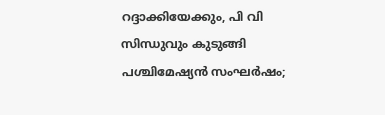റദ്ദാക്കിയേക്കും, പി വി സിന്ധുവും കുടുങ്ങി
പശ്ചിമേഷ്യന്‍ സംഘര്‍ഷം;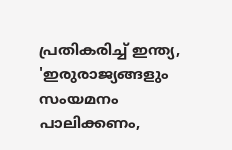പ്രതികരിച്ച് ഇന്ത്യ, 'ഇരുരാജ്യങ്ങളും സംയമനം പാലിക്കണം,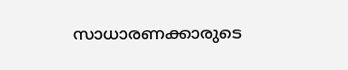സാധാരണക്കാരുടെ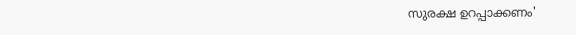സുരക്ഷ ഉറപ്പാക്കണം'